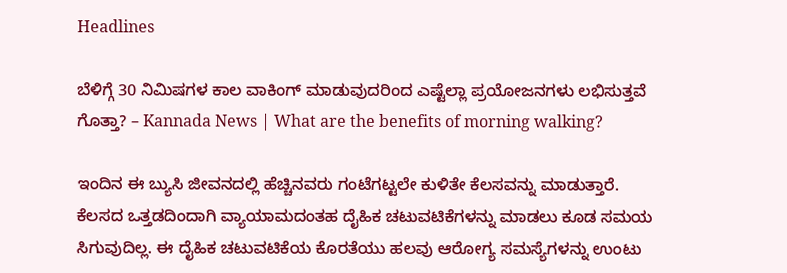Headlines

ಬೆಳಿಗ್ಗೆ 30 ನಿಮಿಷಗಳ ಕಾಲ ವಾಕಿಂಗ್‌ ಮಾಡುವುದರಿಂದ ಎಷ್ಟೆಲ್ಲಾ ಪ್ರಯೋಜನಗಳು ಲಭಿಸುತ್ತವೆ ಗೊತ್ತಾ? – Kannada News | What are the benefits of morning walking?

ಇಂದಿನ ಈ ಬ್ಯುಸಿ ಜೀವನದಲ್ಲಿ ಹೆಚ್ಚಿನವರು ಗಂಟೆಗಟ್ಟಲೇ ಕುಳಿತೇ ಕೆಲಸವನ್ನು ಮಾಡುತ್ತಾರೆ. ಕೆಲಸದ ಒತ್ತಡದಿಂದಾಗಿ ವ್ಯಾಯಾಮದಂತಹ ದೈಹಿಕ ಚಟುವಟಿಕೆಗಳನ್ನು ಮಾಡಲು ಕೂಡ ಸಮಯ ಸಿಗುವುದಿಲ್ಲ. ಈ ದೈಹಿಕ ಚಟುವಟಿಕೆಯ ಕೊರತೆಯು ಹಲವು ಆರೋಗ್ಯ ಸಮಸ್ಯೆಗಳನ್ನು ಉಂಟು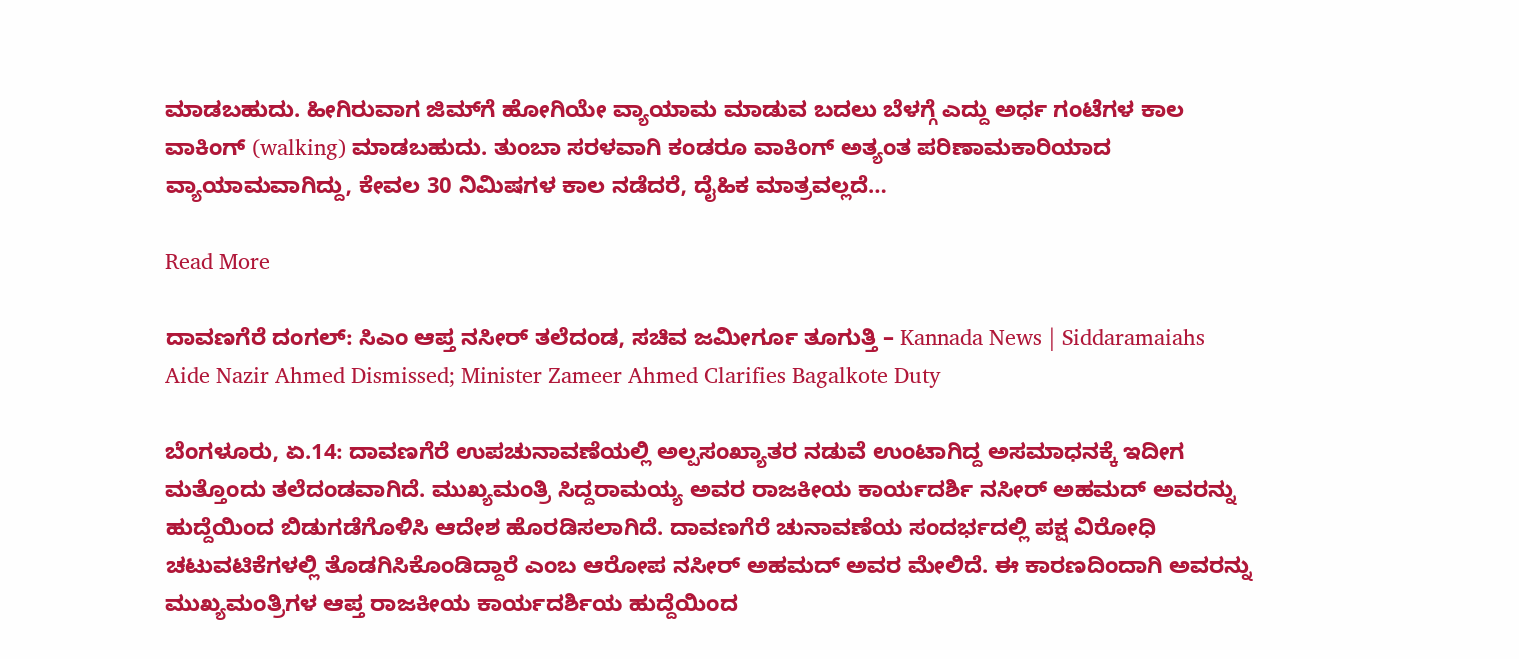ಮಾಡಬಹುದು. ಹೀಗಿರುವಾಗ ಜಿಮ್‌ಗೆ ಹೋಗಿಯೇ ವ್ಯಾಯಾಮ ಮಾಡುವ ಬದಲು ಬೆಳಗ್ಗೆ ಎದ್ದು ಅರ್ಧ ಗಂಟೆಗಳ ಕಾಲ ವಾಕಿಂಗ್‌ (walking) ಮಾಡಬಹುದು. ತುಂಬಾ ಸರಳವಾಗಿ ಕಂಡರೂ ವಾಕಿಂಗ್‌ ಅತ್ಯಂತ ಪರಿಣಾಮಕಾರಿಯಾದ ವ್ಯಾಯಾಮವಾಗಿದ್ದು, ಕೇವಲ 30 ನಿಮಿಷಗಳ ಕಾಲ ನಡೆದರೆ, ದೈಹಿಕ ಮಾತ್ರವಲ್ಲದೆ…

Read More

ದಾವಣಗೆರೆ ದಂಗಲ್: ಸಿಎಂ ಆಪ್ತ ನಸೀರ್ ತಲೆದಂಡ, ಸಚಿವ ಜಮೀರ್ಗೂ ತೂಗುತ್ತಿ – Kannada News | Siddaramaiahs Aide Nazir Ahmed Dismissed; Minister Zameer Ahmed Clarifies Bagalkote Duty

ಬೆಂಗಳೂರು, ಏ.14: ದಾವಣಗೆರೆ ಉಪಚುನಾವಣೆಯಲ್ಲಿ ಅಲ್ಪಸಂಖ್ಯಾತರ ನಡುವೆ ಉಂಟಾಗಿದ್ದ ಅಸಮಾಧನಕ್ಕೆ ಇದೀಗ ಮತ್ತೊಂದು ತಲೆದಂಡವಾಗಿದೆ. ಮುಖ್ಯಮಂತ್ರಿ ಸಿದ್ದರಾಮಯ್ಯ ಅವರ ರಾಜಕೀಯ ಕಾರ್ಯದರ್ಶಿ ನಸೀರ್ ಅಹಮದ್ ಅವರನ್ನು ಹುದ್ದೆಯಿಂದ ಬಿಡುಗಡೆಗೊಳಿಸಿ ಆದೇಶ ಹೊರಡಿಸಲಾಗಿದೆ. ದಾವಣಗೆರೆ ಚುನಾವಣೆಯ ಸಂದರ್ಭದಲ್ಲಿ ಪಕ್ಷ ವಿರೋಧಿ ಚಟುವಟಿಕೆಗಳಲ್ಲಿ ತೊಡಗಿಸಿಕೊಂಡಿದ್ದಾರೆ ಎಂಬ ಆರೋಪ ನಸೀರ್ ಅಹಮದ್ ಅವರ ಮೇಲಿದೆ. ಈ ಕಾರಣದಿಂದಾಗಿ ಅವರನ್ನು ಮುಖ್ಯಮಂತ್ರಿಗಳ ಆಪ್ತ ರಾಜಕೀಯ ಕಾರ್ಯದರ್ಶಿಯ ಹುದ್ದೆಯಿಂದ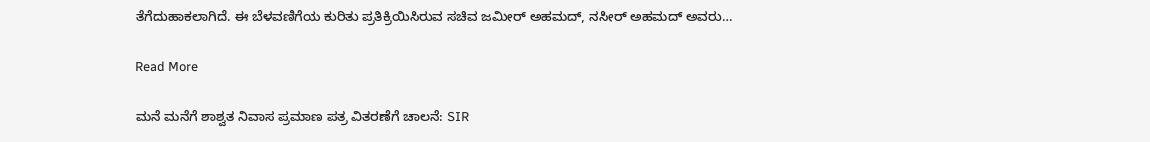ತೆಗೆದುಹಾಕಲಾಗಿದೆ. ಈ ಬೆಳವಣಿಗೆಯ ಕುರಿತು ಪ್ರತಿಕ್ರಿಯಿಸಿರುವ ಸಚಿವ ಜಮೀರ್ ಅಹಮದ್, ನಸೀರ್ ಅಹಮದ್ ಅವರು…

Read More

ಮನೆ ಮನೆಗೆ ಶಾಶ್ವತ ನಿವಾಸ ಪ್ರಮಾಣ ಪತ್ರ ವಿತರಣೆಗೆ ಚಾಲನೆ: SIR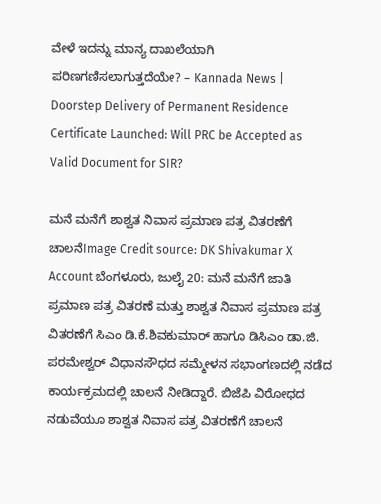ವೇಳೆ ಇದನ್ನು ಮಾನ್ಯ ದಾಖಲೆಯಾಗಿ ಪರಿಣಗಣಿಸಲಾಗುತ್ತದೆಯೇ? – Kannada News | Doorstep Delivery of Permanent Residence Certificate Launched: Will PRC be Accepted as Valid Document for SIR?

ಮನೆ ಮನೆಗೆ ಶಾಶ್ವತ ನಿವಾಸ ಪ್ರಮಾಣ ಪತ್ರ ವಿತರಣೆಗೆ ಚಾಲನೆImage Credit source: DK Shivakumar X Account ಬೆಂಗಳೂರು, ಜುಲೈ 20: ಮನೆ ಮನೆಗೆ ಜಾತಿ‌ ಪ್ರಮಾಣ ಪತ್ರ ವಿತರಣೆ ಮತ್ತು ಶಾಶ್ವತ ನಿವಾಸ ಪ್ರಮಾಣ ಪತ್ರ ವಿತರಣೆಗೆ ಸಿಎಂ ಡಿ.ಕೆ.ಶಿವಕುಮಾರ್ ಹಾಗೂ ಡಿಸಿಎಂ ಡಾ.ಜಿ. ಪರಮೇಶ್ವರ್ ವಿಧಾನಸೌಧದ ಸಮ್ಮೇಳನ ಸಭಾಂಗಣದಲ್ಲಿ ನಡೆದ ಕಾರ್ಯಕ್ರಮದಲ್ಲಿ ಚಾಲನೆ ನೀಡಿದ್ದಾರೆ. ಬಿಜೆಪಿ ವಿರೋಧದ ನಡುವೆಯೂ ಶಾಶ್ವತ ನಿವಾಸ ಪತ್ರ ವಿತರಣೆಗೆ ಚಾಲನೆ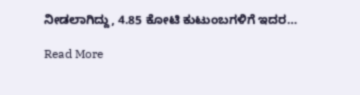ನೀಡಲಾಗಿದ್ದು, 4.85 ಕೋಟಿ ಕುಟುಂಬಗಳಿಗೆ ಇದರ…

Read More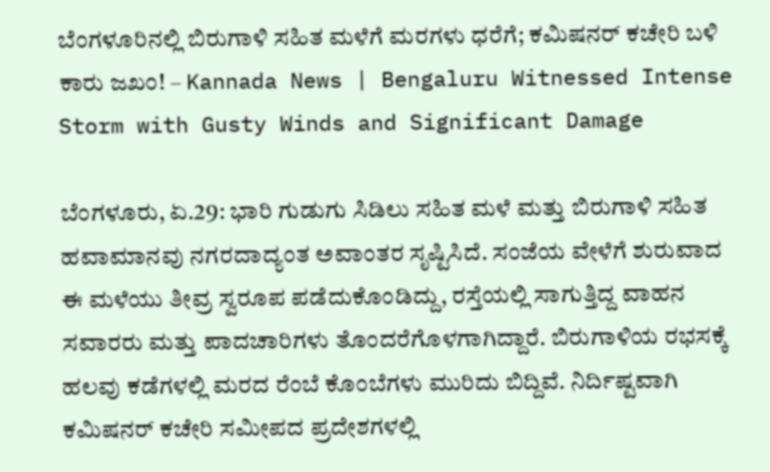ಬೆಂಗಳೂರಿನಲ್ಲಿ ಬಿರುಗಾಳಿ ಸಹಿತ ಮಳೆಗೆ ಮರಗಳು ಧರೆಗೆ; ಕಮಿಷನರ್ ಕಚೇರಿ ಬಳಿ ಕಾರು ಜಖಂ! – Kannada News | Bengaluru Witnessed Intense Storm with Gusty Winds and Significant Damage

ಬೆಂಗಳೂರು, ಏ.29: ಭಾರಿ ಗುಡುಗು ಸಿಡಿಲು ಸಹಿತ ಮಳೆ ಮತ್ತು ಬಿರುಗಾಳಿ ಸಹಿತ ಹವಾಮಾನವು ನಗರದಾದ್ಯಂತ ಅವಾಂತರ ಸೃಷ್ಟಿಸಿದೆ. ಸಂಜೆಯ ವೇಳೆಗೆ ಶುರುವಾದ ಈ ಮಳೆಯು ತೀವ್ರ ಸ್ವರೂಪ ಪಡೆದುಕೊಂಡಿದ್ದು, ರಸ್ತೆಯಲ್ಲಿ ಸಾಗುತ್ತಿದ್ದ ವಾಹನ ಸವಾರರು ಮತ್ತು ಪಾದಚಾರಿಗಳು ತೊಂದರೆಗೊಳಗಾಗಿದ್ದಾರೆ. ಬಿರುಗಾಳಿಯ ರಭಸಕ್ಕೆ ಹಲವು ಕಡೆಗಳಲ್ಲಿ ಮರದ ರೆಂಬೆ ಕೊಂಬೆಗಳು ಮುರಿದು ಬಿದ್ದಿವೆ. ನಿರ್ದಿಷ್ಟವಾಗಿ ಕಮಿಷನರ್ ಕಚೇರಿ ಸಮೀಪದ ಪ್ರದೇಶಗಳಲ್ಲಿ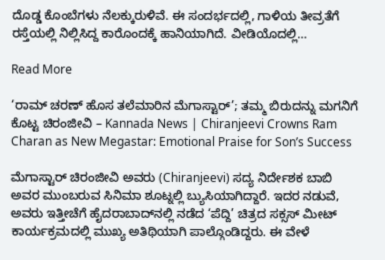ದೊಡ್ಡ ಕೊಂಬೆಗಳು ನೆಲಕ್ಕುರುಳಿವೆ. ಈ ಸಂದರ್ಭದಲ್ಲಿ, ಗಾಳಿಯ ತೀವ್ರತೆಗೆ ರಸ್ತೆಯಲ್ಲಿ ನಿಲ್ಲಿಸಿದ್ದ ಕಾರೊಂದಕ್ಕೆ ಹಾನಿಯಾಗಿದೆ. ವೀಡಿಯೊದಲ್ಲಿ…

Read More

‘ರಾಮ್ ಚರಣ್ ಹೊಸ ತಲೆಮಾರಿನ ಮೆಗಾಸ್ಟಾರ್’; ತಮ್ಮ ಬಿರುದನ್ನು ಮಗನಿಗೆ ಕೊಟ್ಟ ಚಿರಂಜೀವಿ – Kannada News | Chiranjeevi Crowns Ram Charan as New Megastar: Emotional Praise for Son’s Success

ಮೆಗಾಸ್ಟಾರ್ ಚಿರಂಜೀವಿ ಅವರು (Chiranjeevi) ಸದ್ಯ ನಿರ್ದೇಶಕ ಬಾಬಿ ಅವರ ಮುಂಬರುವ ಸಿನಿಮಾ ಶೂಟ್ನಲ್ಲಿ ಬ್ಯುಸಿಯಾಗಿದ್ದಾರೆ. ಇದರ ನಡುವೆ, ಅವರು ಇತ್ತೀಚೆಗೆ ಹೈದರಾಬಾದ್‌ನಲ್ಲಿ ನಡೆದ ‘ಪೆದ್ದಿ’ ಚಿತ್ರದ ಸಕ್ಸಸ್ ಮೀಟ್ ಕಾರ್ಯಕ್ರಮದಲ್ಲಿ ಮುಖ್ಯ ಅತಿಥಿಯಾಗಿ ಪಾಲ್ಗೊಂಡಿದ್ದರು. ಈ ವೇಳೆ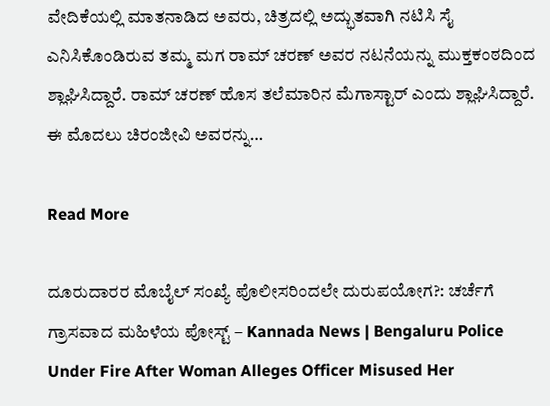ವೇದಿಕೆಯಲ್ಲಿ ಮಾತನಾಡಿದ ಅವರು, ಚಿತ್ರದಲ್ಲಿ ಅದ್ಭುತವಾಗಿ ನಟಿಸಿ ಸೈ ಎನಿಸಿಕೊಂಡಿರುವ ತಮ್ಮ ಮಗ ರಾಮ್ ಚರಣ್ ಅವರ ನಟನೆಯನ್ನು ಮುಕ್ತಕಂಠದಿಂದ ಶ್ಲಾಘಿಸಿದ್ದಾರೆ. ರಾಮ್ ಚರಣ್ ಹೊಸ ತಲೆಮಾರಿನ ಮೆಗಾಸ್ಟಾರ್ ಎಂದು ಶ್ಲಾಘಿಸಿದ್ದಾರೆ. ಈ ಮೊದಲು ಚಿರಂಜೀವಿ ಅವರನ್ನು…

Read More

ದೂರುದಾರರ ಮೊಬೈಲ್ ಸಂಖ್ಯೆ ಪೊಲೀಸರಿಂದಲೇ ದುರುಪಯೋಗ?: ಚರ್ಚೆಗೆ ಗ್ರಾಸವಾದ ಮಹಿಳೆಯ ಪೋಸ್ಟ್ – Kannada News | Bengaluru Police Under Fire After Woman Alleges Officer Misused Her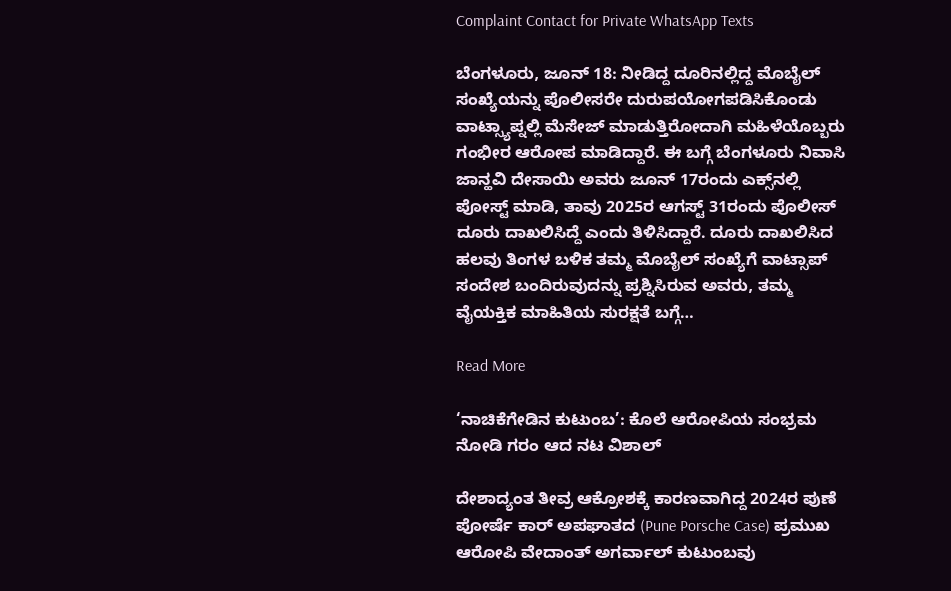Complaint Contact for Private WhatsApp Texts

ಬೆಂಗಳೂರು, ಜೂನ್ 18: ನೀಡಿದ್ದ ದೂರಿನಲ್ಲಿದ್ದ ಮೊಬೈಲ್ ಸಂಖ್ಯೆಯನ್ನು ಪೊಲೀಸರೇ ದುರುಪಯೋಗಪಡಿಸಿಕೊಂಡು ವಾಟ್ಸ್ಯಾಪ್ನಲ್ಲಿ ಮೆಸೇಜ್ ಮಾಡುತ್ತಿರೋದಾಗಿ ಮಹಿಳೆಯೊಬ್ಬರು ಗಂಭೀರ ಆರೋಪ ಮಾಡಿದ್ದಾರೆ. ಈ ಬಗ್ಗೆ ಬೆಂಗಳೂರು ನಿವಾಸಿ ಜಾನ್ಹವಿ ದೇಸಾಯಿ ಅವರು ಜೂನ್ 17ರಂದು ಎಕ್ಸ್‌ನಲ್ಲಿ ಪೋಸ್ಟ್ ಮಾಡಿ, ತಾವು 2025ರ ಆಗಸ್ಟ್ 31ರಂದು ಪೊಲೀಸ್ ದೂರು ದಾಖಲಿಸಿದ್ದೆ ಎಂದು ತಿಳಿಸಿದ್ದಾರೆ. ದೂರು ದಾಖಲಿಸಿದ ಹಲವು ತಿಂಗಳ ಬಳಿಕ ತಮ್ಮ ಮೊಬೈಲ್ ಸಂಖ್ಯೆಗೆ ವಾಟ್ಸಾಪ್ ಸಂದೇಶ ಬಂದಿರುವುದನ್ನು ಪ್ರಶ್ನಿಸಿರುವ ಅವರು, ತಮ್ಮ ವೈಯಕ್ತಿಕ ಮಾಹಿತಿಯ ಸುರಕ್ಷತೆ ಬಗ್ಗೆ…

Read More

‘ನಾಚಿಕೆಗೇಡಿನ ಕುಟುಂಬ’: ಕೊಲೆ ಆರೋಪಿಯ ಸಂಭ್ರಮ ನೋಡಿ ಗರಂ ಆದ ನಟ ವಿಶಾಲ್

ದೇಶಾದ್ಯಂತ ತೀವ್ರ ಆಕ್ರೋಶಕ್ಕೆ ಕಾರಣವಾಗಿದ್ದ 2024ರ ಪುಣೆ ಪೋರ್ಷೆ ಕಾರ್ ಅಪಘಾತದ (Pune Porsche Case) ಪ್ರಮುಖ ಆರೋಪಿ ವೇದಾಂತ್ ಅಗರ್ವಾಲ್ ಕುಟುಂಬವು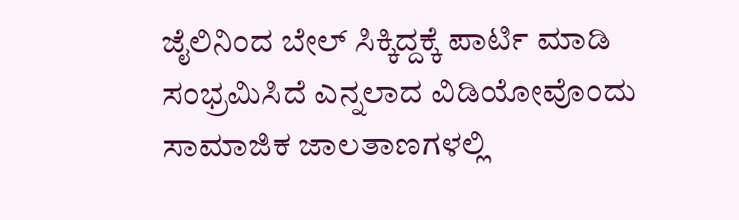ಜೈಲಿನಿಂದ ಬೇಲ್ ಸಿಕ್ಕಿದ್ದಕ್ಕೆ ಪಾರ್ಟಿ ಮಾಡಿ ಸಂಭ್ರಮಿಸಿದೆ ಎನ್ನಲಾದ ವಿಡಿಯೋವೊಂದು ಸಾಮಾಜಿಕ ಜಾಲತಾಣಗಳಲ್ಲಿ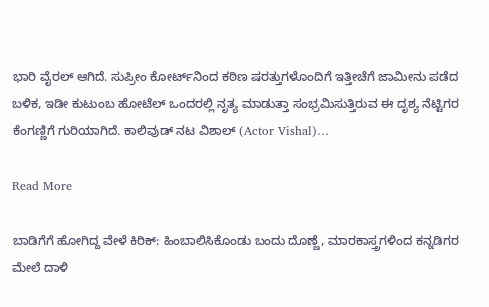ಭಾರಿ ವೈರಲ್ ಆಗಿದೆ. ಸುಪ್ರೀಂ ಕೋರ್ಟ್‌ನಿಂದ ಕಠಿಣ ಷರತ್ತುಗಳೊಂದಿಗೆ ಇತ್ತೀಚೆಗೆ ಜಾಮೀನು ಪಡೆದ ಬಳಿಕ, ಇಡೀ ಕುಟುಂಬ ಹೋಟೆಲ್ ಒಂದರಲ್ಲಿ ನೃತ್ಯ ಮಾಡುತ್ತಾ ಸಂಭ್ರಮಿಸುತ್ತಿರುವ ಈ ದೃಶ್ಯ ನೆಟ್ಟಿಗರ ಕೆಂಗಣ್ಣಿಗೆ ಗುರಿಯಾಗಿದೆ. ಕಾಲಿವುಡ್ ನಟ ವಿಶಾಲ್ (Actor Vishal)…

Read More

ಬಾಡಿಗೆಗೆ ಹೋಗಿದ್ದ ವೇಳೆ ಕಿರಿಕ್: ಹಿಂಬಾಲಿಸಿಕೊಂಡು ಬಂದು ದೊಣ್ಣೆ, ಮಾರಕಾಸ್ತ್ರಗಳಿಂದ ಕನ್ನಡಿಗರ ಮೇಲೆ ದಾಳಿ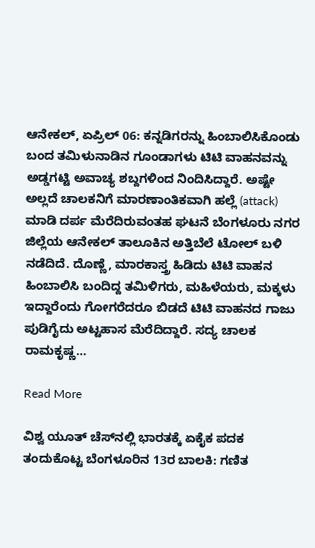ಆನೇಕಲ್, ಏಪ್ರಿಲ್ 06: ಕನ್ನಡಿಗರನ್ನು ಹಿಂಬಾಲಿಸಿಕೊಂಡು ಬಂದ ತಮಿಳುನಾಡಿನ ಗೂಂಡಾಗಳು ಟಿಟಿ ವಾಹನವನ್ನು ಅಡ್ಡಗಟ್ಟಿ ಅವಾಚ್ಯ ಶಬ್ದಗಳಿಂದ ನಿಂದಿಸಿದ್ದಾರೆ. ಅಷ್ಟೇ ಅಲ್ಲದೆ ಚಾಲಕನಿಗೆ ಮಾರಣಾಂತಿಕವಾಗಿ ಹಲ್ಲೆ (attack) ಮಾಡಿ ದರ್ಪ ಮೆರೆದಿರುವಂತಹ ಘಟನೆ ಬೆಂಗಳೂರು ನಗರ ಜಿಲ್ಲೆಯ ಆನೇಕಲ್ ತಾಲೂಕಿನ ಅತ್ತಿಬೆಲೆ ಟೋಲ್ ಬಳಿ ನಡೆದಿದೆ. ದೊಣ್ಣೆ, ಮಾರಕಾಸ್ತ್ರ ಹಿಡಿದು ಟಿಟಿ ವಾಹನ ಹಿಂಬಾಲಿಸಿ ಬಂದಿದ್ದ ತಮಿಳಿಗರು, ಮಹಿಳೆಯರು, ಮಕ್ಕಳು ಇದ್ದಾರೆಂದು ಗೋಗರೆದರೂ ಬಿಡದೆ ಟಿಟಿ ವಾಹನದ ಗಾಜು ಪುಡಿಗೈದು ಅಟ್ಟಹಾಸ ಮೆರೆದಿದ್ದಾರೆ. ಸದ್ಯ ಚಾಲಕ ರಾಮಕೃಷ್ಣ…

Read More

ವಿಶ್ವ ಯೂತ್ ಚೆಸ್‌ನಲ್ಲಿ ಭಾರತಕ್ಕೆ ಏಕೈಕ ಪದಕ ತಂದುಕೊಟ್ಟ ಬೆಂಗಳೂರಿನ 13ರ ಬಾಲಕಿ: ಗಣಿತ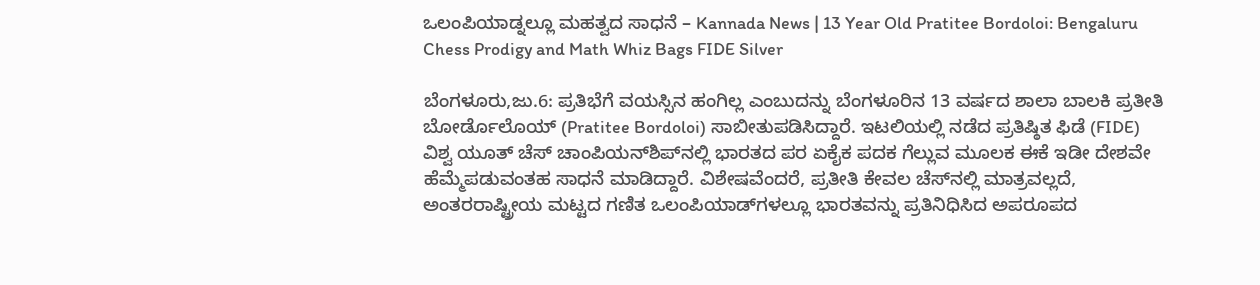ಒಲಂಪಿಯಾಡ್ನಲ್ಲೂ ಮಹತ್ವದ ಸಾಧನೆ – Kannada News | 13 Year Old Pratitee Bordoloi: Bengaluru Chess Prodigy and Math Whiz Bags FIDE Silver

ಬೆಂಗಳೂರು,ಜು.6: ಪ್ರತಿಭೆಗೆ ವಯಸ್ಸಿನ ಹಂಗಿಲ್ಲ ಎಂಬುದನ್ನು ಬೆಂಗಳೂರಿನ 13 ವರ್ಷದ ಶಾಲಾ ಬಾಲಕಿ ಪ್ರತೀತಿ ಬೋರ್ಡೊಲೊಯ್ (Pratitee Bordoloi) ಸಾಬೀತುಪಡಿಸಿದ್ದಾರೆ. ಇಟಲಿಯಲ್ಲಿ ನಡೆದ ಪ್ರತಿಷ್ಠಿತ ಫಿಡೆ (FIDE) ವಿಶ್ವ ಯೂತ್ ಚೆಸ್ ಚಾಂಪಿಯನ್‌ಶಿಪ್‌ನಲ್ಲಿ ಭಾರತದ ಪರ ಏಕೈಕ ಪದಕ ಗೆಲ್ಲುವ ಮೂಲಕ ಈಕೆ ಇಡೀ ದೇಶವೇ ಹೆಮ್ಮೆಪಡುವಂತಹ ಸಾಧನೆ ಮಾಡಿದ್ದಾರೆ. ವಿಶೇಷವೆಂದರೆ, ಪ್ರತೀತಿ ಕೇವಲ ಚೆಸ್‌ನಲ್ಲಿ ಮಾತ್ರವಲ್ಲದೆ, ಅಂತರರಾಷ್ಟ್ರೀಯ ಮಟ್ಟದ ಗಣಿತ ಒಲಂಪಿಯಾಡ್‌ಗಳಲ್ಲೂ ಭಾರತವನ್ನು ಪ್ರತಿನಿಧಿಸಿದ ಅಪರೂಪದ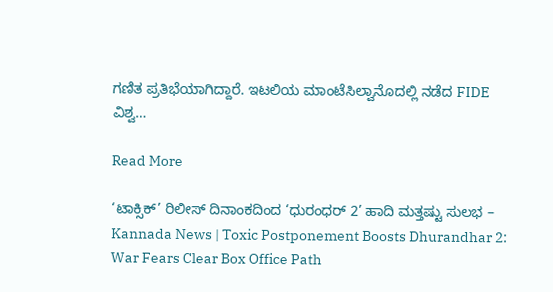ಗಣಿತ ಪ್ರತಿಭೆಯಾಗಿದ್ದಾರೆ. ಇಟಲಿಯ ಮಾಂಟೆಸಿಲ್ವಾನೊದಲ್ಲಿ ನಡೆದ FIDE ವಿಶ್ವ…

Read More

‘ಟಾಕ್ಸಿಕ್’ ರಿಲೀಸ್ ದಿನಾಂಕದಿಂದ ‘ಧುರಂಧರ್ 2’ ಹಾದಿ ಮತ್ತಷ್ಟು ಸುಲಭ – Kannada News | Toxic Postponement Boosts Dhurandhar 2: War Fears Clear Box Office Path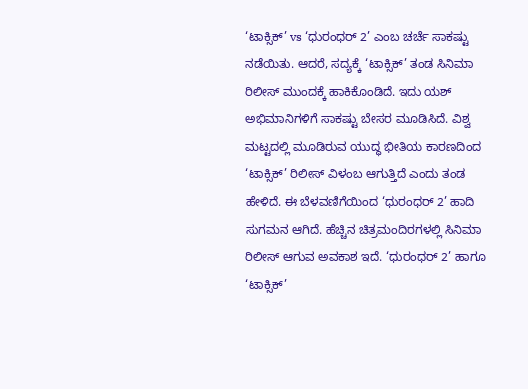‘ಟಾಕ್ಸಿಕ್’ vs ‘ಧುರಂಧರ್ 2’ ಎಂಬ ಚರ್ಚೆ ಸಾಕಷ್ಟು ನಡೆಯಿತು. ಆದರೆ, ಸದ್ಯಕ್ಕೆ ‘ಟಾಕ್ಸಿಕ್’ ತಂಡ ಸಿನಿಮಾ ರಿಲೀಸ್ ಮುಂದಕ್ಕೆ ಹಾಕಿಕೊಂಡಿದೆ. ಇದು ಯಶ್ ಅಭಿಮಾನಿಗಳಿಗೆ ಸಾಕಷ್ಟು ಬೇಸರ ಮೂಡಿಸಿದೆ. ವಿಶ್ವ ಮಟ್ಟದಲ್ಲಿ ಮೂಡಿರುವ ಯುದ್ಧ ಭೀತಿಯ ಕಾರಣದಿಂದ ‘ಟಾಕ್ಸಿಕ್’ ರಿಲೀಸ್ ವಿಳಂಬ ಆಗುತ್ತಿದೆ ಎಂದು ತಂಡ ಹೇಳಿದೆ. ಈ ಬೆಳವಣಿಗೆಯಿಂದ ‘ಧುರಂಧರ್ 2’ ಹಾದಿ ಸುಗಮನ ಆಗಿದೆ. ಹೆಚ್ಚಿನ ಚಿತ್ರಮಂದಿರಗಳಲ್ಲಿ ಸಿನಿಮಾ ರಿಲೀಸ್ ಆಗುವ ಅವಕಾಶ ಇದೆ. ‘ಧುರಂಧರ್ 2’ ಹಾಗೂ ‘ಟಾಕ್ಸಿಕ್’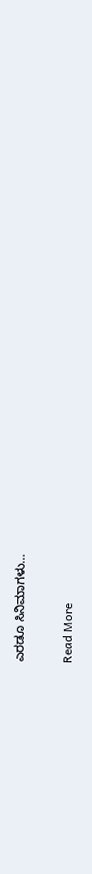ಎರಡೂ ಸಿನಿಮಾಗಳು…

Read More